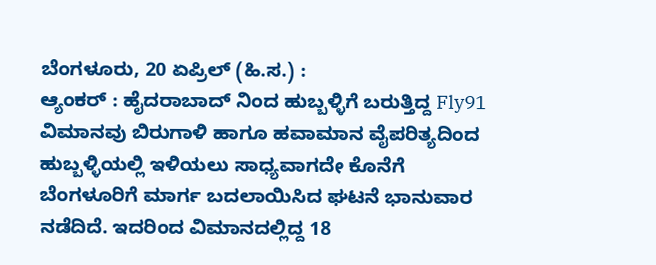ಬೆಂಗಳೂರು, 20 ಏಪ್ರಿಲ್ (ಹಿ.ಸ.) :
ಆ್ಯಂಕರ್ : ಹೈದರಾಬಾದ್ ನಿಂದ ಹುಬ್ಬಳ್ಳಿಗೆ ಬರುತ್ತಿದ್ದ Fly91 ವಿಮಾನವು ಬಿರುಗಾಳಿ ಹಾಗೂ ಹವಾಮಾನ ವೈಪರಿತ್ಯದಿಂದ ಹುಬ್ಬಳ್ಳಿಯಲ್ಲಿ ಇಳಿಯಲು ಸಾಧ್ಯವಾಗದೇ ಕೊನೆಗೆ ಬೆಂಗಳೂರಿಗೆ ಮಾರ್ಗ ಬದಲಾಯಿಸಿದ ಘಟನೆ ಭಾನುವಾರ ನಡೆದಿದೆ. ಇದರಿಂದ ವಿಮಾನದಲ್ಲಿದ್ದ 18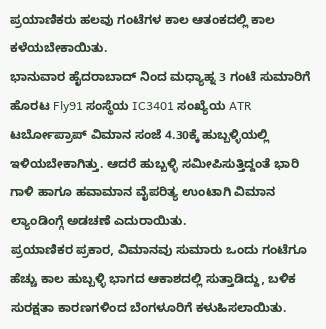ಪ್ರಯಾಣಿಕರು ಹಲವು ಗಂಟೆಗಳ ಕಾಲ ಆತಂಕದಲ್ಲಿ ಕಾಲ ಕಳೆಯಬೇಕಾಯಿತು.
ಭಾನುವಾರ ಹೈದರಾಬಾದ್ ನಿಂದ ಮಧ್ಯಾಹ್ನ 3 ಗಂಟೆ ಸುಮಾರಿಗೆ ಹೊರಟ Fly91 ಸಂಸ್ಥೆಯ IC3401 ಸಂಖ್ಯೆಯ ATR ಟರ್ಬೋಪ್ರಾಪ್ ವಿಮಾನ ಸಂಜೆ 4.30ಕ್ಕೆ ಹುಬ್ಬಳ್ಳಿಯಲ್ಲಿ ಇಳಿಯಬೇಕಾಗಿತ್ತು. ಆದರೆ ಹುಬ್ಬಳ್ಳಿ ಸಮೀಪಿಸುತ್ತಿದ್ದಂತೆ ಭಾರಿ ಗಾಳಿ ಹಾಗೂ ಹವಾಮಾನ ವೈಪರಿತ್ಯ ಉಂಟಾಗಿ ವಿಮಾನ ಲ್ಯಾಂಡಿಂಗ್ಗೆ ಅಡಚಣೆ ಎದುರಾಯಿತು.
ಪ್ರಯಾಣಿಕರ ಪ್ರಕಾರ, ವಿಮಾನವು ಸುಮಾರು ಒಂದು ಗಂಟೆಗೂ ಹೆಚ್ಚು ಕಾಲ ಹುಬ್ಬಳ್ಳಿ ಭಾಗದ ಆಕಾಶದಲ್ಲಿ ಸುತ್ತಾಡಿದ್ದು, ಬಳಿಕ ಸುರಕ್ಷತಾ ಕಾರಣಗಳಿಂದ ಬೆಂಗಳೂರಿಗೆ ಕಳುಹಿಸಲಾಯಿತು.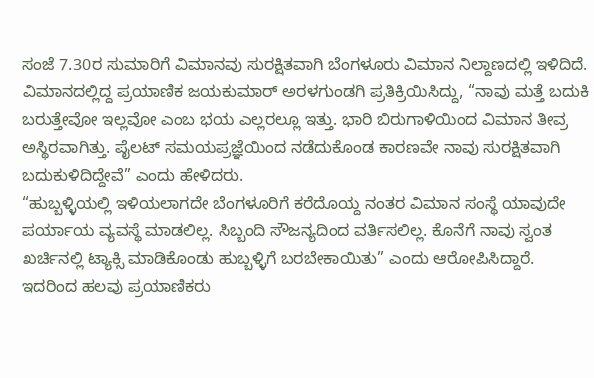ಸಂಜೆ 7.30ರ ಸುಮಾರಿಗೆ ವಿಮಾನವು ಸುರಕ್ಷಿತವಾಗಿ ಬೆಂಗಳೂರು ವಿಮಾನ ನಿಲ್ದಾಣದಲ್ಲಿ ಇಳಿದಿದೆ.
ವಿಮಾನದಲ್ಲಿದ್ದ ಪ್ರಯಾಣಿಕ ಜಯಕುಮಾರ್ ಅರಳಗುಂಡಗಿ ಪ್ರತಿಕ್ರಿಯಿಸಿದ್ದು, “ನಾವು ಮತ್ತೆ ಬದುಕಿ ಬರುತ್ತೇವೋ ಇಲ್ಲವೋ ಎಂಬ ಭಯ ಎಲ್ಲರಲ್ಲೂ ಇತ್ತು. ಭಾರಿ ಬಿರುಗಾಳಿಯಿಂದ ವಿಮಾನ ತೀವ್ರ ಅಸ್ಥಿರವಾಗಿತ್ತು. ಪೈಲಟ್ ಸಮಯಪ್ರಜ್ಞೆಯಿಂದ ನಡೆದುಕೊಂಡ ಕಾರಣವೇ ನಾವು ಸುರಕ್ಷಿತವಾಗಿ ಬದುಕುಳಿದಿದ್ದೇವೆ” ಎಂದು ಹೇಳಿದರು.
“ಹುಬ್ಬಳ್ಳಿಯಲ್ಲಿ ಇಳಿಯಲಾಗದೇ ಬೆಂಗಳೂರಿಗೆ ಕರೆದೊಯ್ದ ನಂತರ ವಿಮಾನ ಸಂಸ್ಥೆ ಯಾವುದೇ ಪರ್ಯಾಯ ವ್ಯವಸ್ಥೆ ಮಾಡಲಿಲ್ಲ. ಸಿಬ್ಬಂದಿ ಸೌಜನ್ಯದಿಂದ ವರ್ತಿಸಲಿಲ್ಲ. ಕೊನೆಗೆ ನಾವು ಸ್ವಂತ ಖರ್ಚಿನಲ್ಲಿ ಟ್ಯಾಕ್ಸಿ ಮಾಡಿಕೊಂಡು ಹುಬ್ಬಳ್ಳಿಗೆ ಬರಬೇಕಾಯಿತು” ಎಂದು ಆರೋಪಿಸಿದ್ದಾರೆ.
ಇದರಿಂದ ಹಲವು ಪ್ರಯಾಣಿಕರು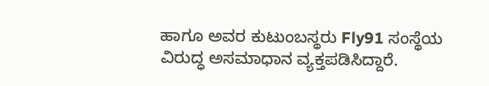ಹಾಗೂ ಅವರ ಕುಟುಂಬಸ್ಥರು Fly91 ಸಂಸ್ಥೆಯ ವಿರುದ್ಧ ಅಸಮಾಧಾನ ವ್ಯಕ್ತಪಡಿಸಿದ್ದಾರೆ.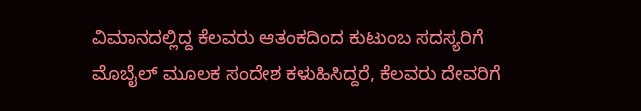ವಿಮಾನದಲ್ಲಿದ್ದ ಕೆಲವರು ಆತಂಕದಿಂದ ಕುಟುಂಬ ಸದಸ್ಯರಿಗೆ ಮೊಬೈಲ್ ಮೂಲಕ ಸಂದೇಶ ಕಳುಹಿಸಿದ್ದರೆ, ಕೆಲವರು ದೇವರಿಗೆ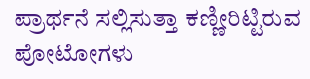ಪ್ರಾರ್ಥನೆ ಸಲ್ಲಿಸುತ್ತಾ ಕಣ್ಣೀರಿಟ್ಟಿರುವ ಪೋಟೋಗಳು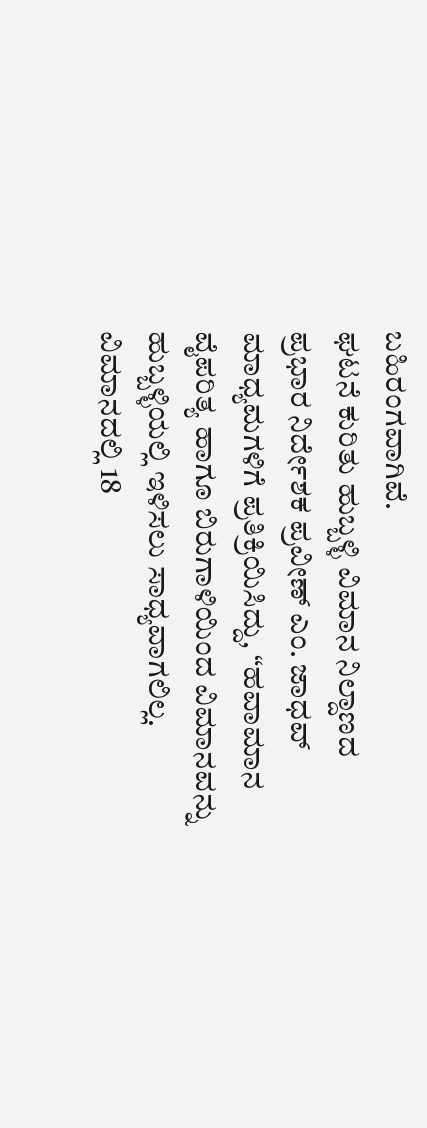ಬಹಿರಂಗವಾಗಿವೆ.
ಘಟನೆ ಕುರಿತು ಹುಬ್ಬಳ್ಳಿ ವಿಮಾನ ನಿಲ್ದಾಣದ ಪ್ರಭಾರ ನಿರ್ದೇಶಕ ಪ್ರವೀಣ್ ಎಂ. ಜಾಧವ್ ಮಾಧ್ಯಮಗಳಿಗೆ ಪ್ರತಿಕ್ರಿಯಿಸಿದ್ದು, “ಹವಾಮಾನ ವೈಪರಿತ್ಯ ಹಾಗೂ ಬಿರುಗಾಳಿಯಿಂದ ವಿಮಾನವನ್ನು ಹುಬ್ಬಳ್ಳಿಯಲ್ಲಿ ಇಳಿಸಲು ಸಾಧ್ಯವಾಗಲಿಲ್ಲ. ವಿಮಾನದಲ್ಲಿ 18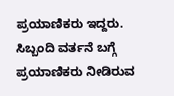ಪ್ರಯಾಣಿಕರು ಇದ್ದರು. ಸಿಬ್ಬಂದಿ ವರ್ತನೆ ಬಗ್ಗೆ ಪ್ರಯಾಣಿಕರು ನೀಡಿರುವ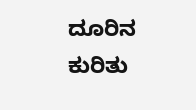ದೂರಿನ ಕುರಿತು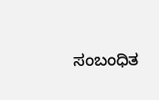ಸಂಬಂಧಿತ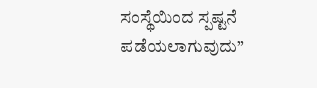ಸಂಸ್ಥೆಯಿಂದ ಸ್ಪಷ್ಟನೆ ಪಡೆಯಲಾಗುವುದು”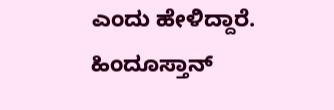ಎಂದು ಹೇಳಿದ್ದಾರೆ.
ಹಿಂದೂಸ್ತಾನ್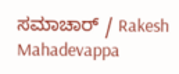ಸಮಾಚಾರ್ / Rakesh Mahadevappa